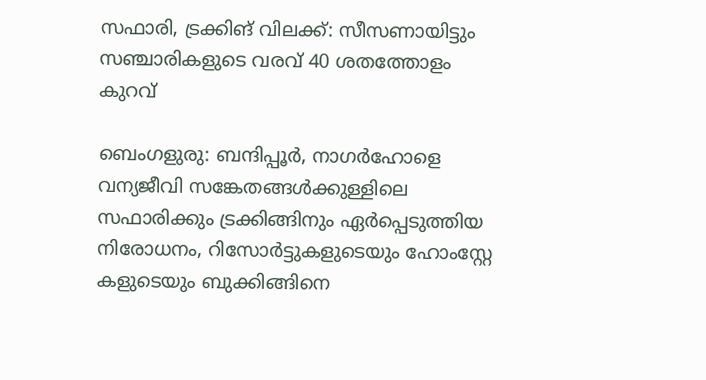സഫാരി, ട്രക്കിങ് വിലക്ക്: സീസണായിട്ടും സഞ്ചാരികളുടെ വരവ് 40 ശതത്തോളം കുറവ്

ബെംഗളുരു: ബന്ദിപ്പൂര്‍, നാഗര്‍ഹോളെ വന്യജീവി സങ്കേതങ്ങള്‍ക്കുള്ളിലെ സഫാരിക്കും ട്രക്കിങ്ങിനും ഏര്‍പ്പെടുത്തിയ നിരോധനം, റിസോര്‍ട്ടുകളുടെയും ഹോംസ്റ്റേ കളുടെയും ബുക്കിങ്ങിനെ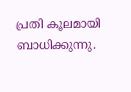പ്രതി കൂലമായി ബാധിക്കുന്നു.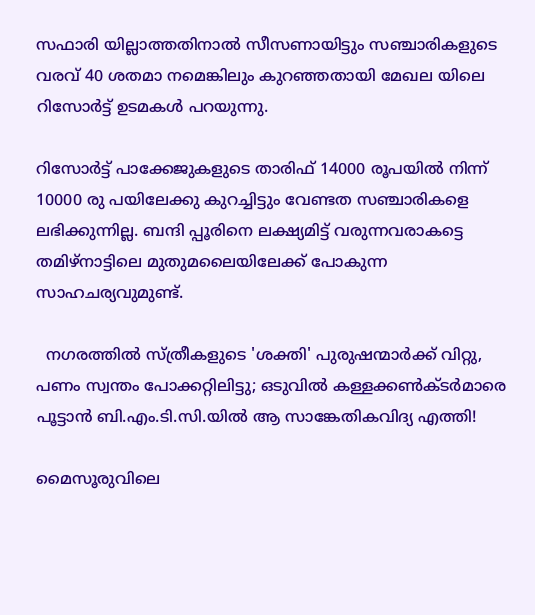സഫാരി യില്ലാത്തതിനാല്‍ സീസണായിട്ടും സഞ്ചാരികളുടെ വരവ് 40 ശതമാ നമെങ്കിലും കുറഞ്ഞതായി മേഖല യിലെ റിസോര്‍ട്ട് ഉടമകള്‍ പറയുന്നു.

റിസോര്‍ട്ട് പാക്കേജുകളുടെ താരിഫ് 14000 രൂപയില്‍ നിന്ന് 10000 രു പയിലേക്കു കുറച്ചിട്ടും വേണ്ടത സഞ്ചാരികളെ ലഭിക്കുന്നില്ല. ബന്ദി പ്പൂരിനെ ലക്ഷ്യമിട്ട് വരുന്നവരാകട്ടെ തമിഴ്‌നാട്ടിലെ മുതുമലൈയിലേക്ക് പോകുന്ന സാഹചര്യവുമുണ്ട്.

  നഗരത്തിൽ സ്ത്രീകളുടെ 'ശക്തി' പുരുഷന്മാർക്ക് വിറ്റു, പണം സ്വന്തം പോക്കറ്റിലിട്ടു; ഒടുവിൽ കള്ളക്കൺക്ടർമാരെ പൂട്ടാൻ ബി.എം.ടി.സി.യിൽ ആ സാങ്കേതികവിദ്യ എത്തി!

മൈസൂരുവിലെ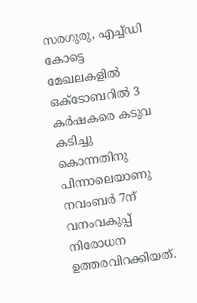സരഗുരു, എച്ച്ഡി കോട്ടെ മേഖലകളില്‍ ഒക്ടോബറില്‍ 3 കര്‍ഷകരെ കടുവ കടിച്ചു കൊന്നതിനു പിന്നാലെയാണു നവംബര്‍ 7ന് വനംവകുപ്പ് നിരോധന ഉത്തരവിറക്കിയത്.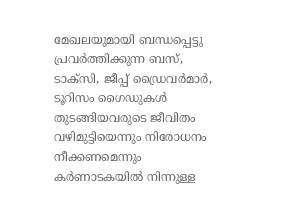മേഖലയുമായി ബന്ധപ്പെട്ടു പ്രവര്‍ത്തിക്കുന്ന ബസ്, ടാക്‌സി, ജീപ്പ് ഡ്രൈവര്‍മാര്‍, ടൂറിസം ഗൈഡുകള്‍ തുടങ്ങിയവരുടെ ജീവിതം വഴിമുട്ടിയെന്നും നിരോധനം നീക്കണമെന്നും കര്‍ണാടകയില്‍ നിന്നുള്ള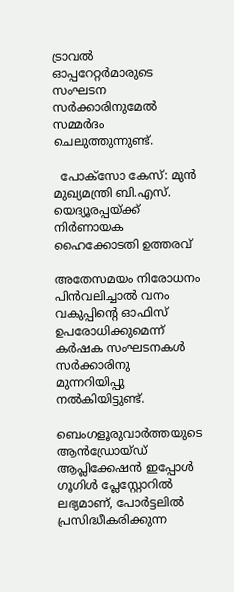ട്രാവല്‍ ഓപ്പറേറ്റര്‍മാരുടെ സംഘടന സര്‍ക്കാരിനുമേല്‍ സമ്മര്‍ദം ചെലുത്തുന്നുണ്ട്.

  പോക്സോ കേസ്: മുൻ മുഖ്യമന്ത്രി ബി.എസ്. യെദ്യൂരപ്പയ്ക്ക് നിർണായക ഹൈക്കോടതി ഉത്തരവ്

അതേസമയം നിരോധനം പിന്‍വലിച്ചാല്‍ വനം വകുപ്പിന്റെ ഓഫിസ് ഉപരോധിക്കുമെന്ന് കര്‍ഷക സംഘടനകള്‍ സര്‍ക്കാരിനു മുന്നറിയിപ്പു നല്‍കിയിട്ടുണ്ട്.

ബെംഗളൂരുവാർത്തയുടെ ആൻഡ്രോയ്ഡ് ആപ്ലിക്കേഷൻ ഇപ്പോൾ ഗൂഗിൾ പ്ലേസ്റ്റോറിൽ ലഭ്യമാണ്, പോർട്ടലിൽ പ്രസിദ്ധീകരിക്കുന്ന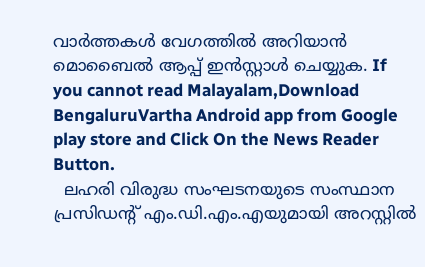വാർത്തകൾ വേഗത്തിൽ അറിയാൻ മൊബൈൽ ആപ്പ് ഇൻസ്റ്റാൾ ചെയ്യുക. If you cannot read Malayalam,Download BengaluruVartha Android app from Google play store and Click On the News Reader Button.
  ലഹരി വിരുദ്ധ സംഘടനയുടെ സംസ്ഥാന പ്രസിഡന്റ് എം.ഡി.എം.എയുമായി അറസ്റ്റില്‍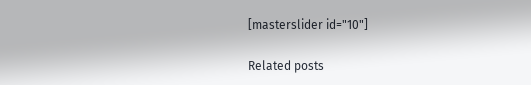[masterslider id="10"]

Related posts